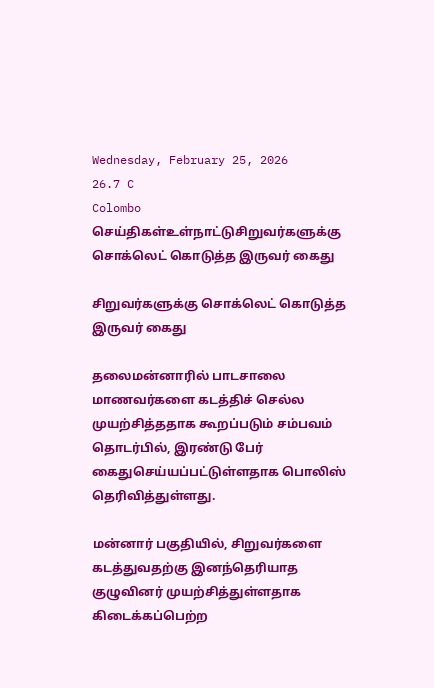Wednesday, February 25, 2026
26.7 C
Colombo
செய்திகள்உள்நாட்டுசிறுவர்களுக்கு சொக்லெட் கொடுத்த இருவர் கைது

சிறுவர்களுக்கு சொக்லெட் கொடுத்த இருவர் கைது

தலைமன்னாரில் பாடசாலை மாணவர்களை கடத்திச் செல்ல முயற்சித்ததாக கூறப்படும் சம்பவம் தொடர்பில், இரண்டு பேர் கைதுசெய்யப்பட்டுள்ளதாக பொலிஸ் தெரிவித்துள்ளது.

மன்னார் பகுதியில், சிறுவர்களை கடத்துவதற்கு இனந்தெரியாத குழுவினர் முயற்சித்துள்ளதாக கிடைக்கப்பெற்ற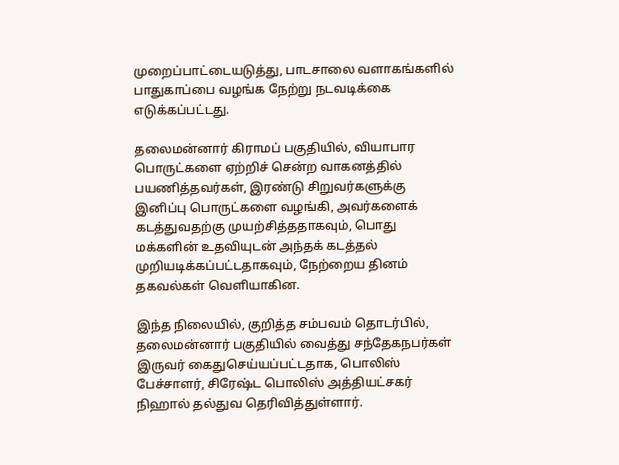முறைப்பாட்டையடுத்து, பாடசாலை வளாகங்களில் பாதுகாப்பை வழங்க நேற்று நடவடிக்கை எடுக்கப்பட்டது.

தலைமன்னார் கிராமப் பகுதியில், வியாபார பொருட்களை ஏற்றிச் சென்ற வாகனத்தில் பயணித்தவர்கள், இரண்டு சிறுவர்களுக்கு இனிப்பு பொருட்களை வழங்கி, அவர்களைக் கடத்துவதற்கு முயற்சித்ததாகவும், பொது மக்களின் உதவியுடன் அந்தக் கடத்தல் முறியடிக்கப்பட்டதாகவும், நேற்றைய தினம் தகவல்கள் வெளியாகின.

இந்த நிலையில், குறித்த சம்பவம் தொடர்பில், தலைமன்னார் பகுதியில் வைத்து சந்தேகநபர்கள் இருவர் கைதுசெய்யப்பட்டதாக, பொலிஸ் பேச்சாளர், சிரேஷ்ட பொலிஸ் அத்தியட்சகர் நிஹால் தல்துவ தெரிவித்துள்ளார்.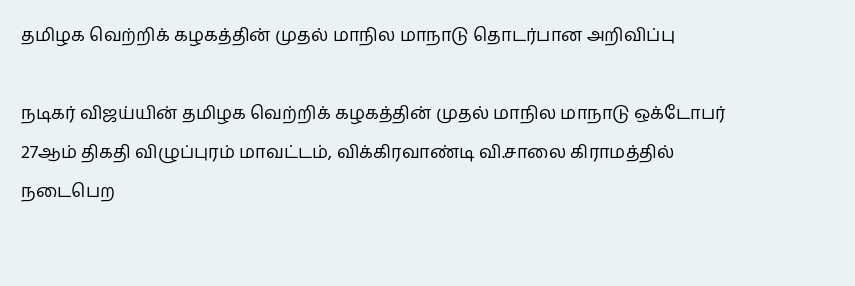தமிழக வெற்றிக் கழகத்தின் முதல் மாநில மாநாடு தொடர்பான அறிவிப்பு

நடிகர் விஜய்யின் தமிழக வெற்றிக் கழகத்தின் முதல் மாநில மாநாடு ஒக்டோபர் 27ஆம் திகதி விழுப்புரம் மாவட்டம், விக்கிரவாண்டி வி.சாலை கிராமத்தில் நடைபெற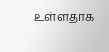உள்ளதாக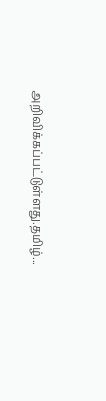அறிவிக்கப்பட்டுள்ளது.தமிழ்...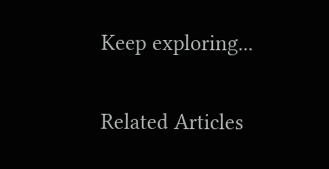Keep exploring...

Related Articles